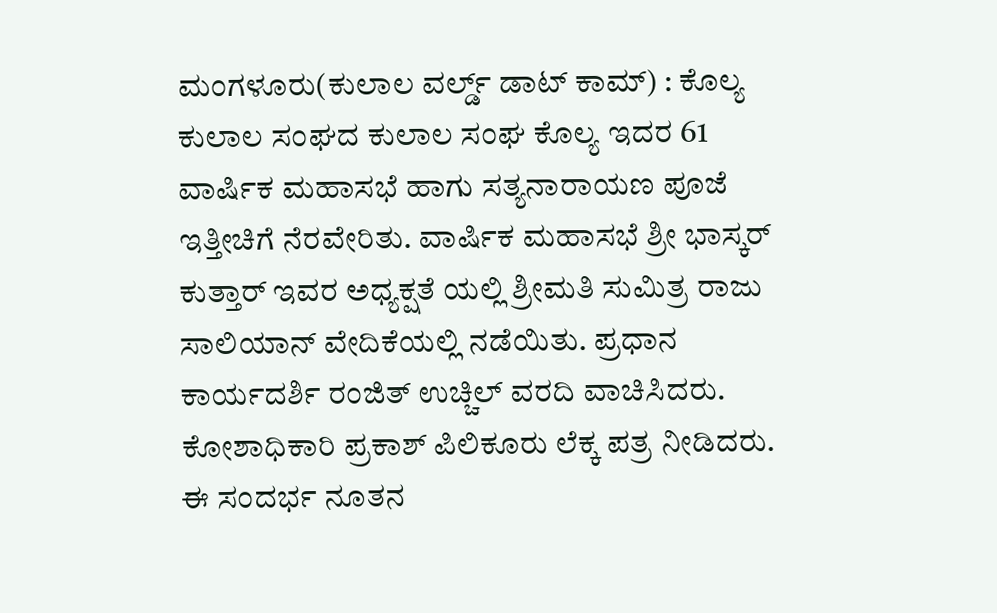ಮಂಗಳೂರು(ಕುಲಾಲ ವರ್ಲ್ಡ್ ಡಾಟ್ ಕಾಮ್) : ಕೊಲ್ಯ ಕುಲಾಲ ಸಂಘದ ಕುಲಾಲ ಸಂಘ ಕೊಲ್ಯ ಇದರ 61 ವಾರ್ಷಿಕ ಮಹಾಸಭೆ ಹಾಗು ಸತ್ಯನಾರಾಯಣ ಪೂಜೆ ಇತ್ತೀಚಿಗೆ ನೆರವೇರಿತು. ವಾರ್ಷಿಕ ಮಹಾಸಭೆ ಶ್ರೀ ಭಾಸ್ಕರ್ ಕುತ್ತಾರ್ ಇವರ ಅಧ್ಯಕ್ಷತೆ ಯಲ್ಲಿ ಶ್ರೀಮತಿ ಸುಮಿತ್ರ ರಾಜು ಸಾಲಿಯಾನ್ ವೇದಿಕೆಯಲ್ಲಿ ನಡೆಯಿತು. ಪ್ರಧಾನ ಕಾರ್ಯದರ್ಶಿ ರಂಜಿತ್ ಉಚ್ಚಿಲ್ ವರದಿ ವಾಚಿಸಿದರು. ಕೋಶಾಧಿಕಾರಿ ಪ್ರಕಾಶ್ ಪಿಲಿಕೂರು ಲೆಕ್ಕ ಪತ್ರ ನೀಡಿದರು. ಈ ಸಂದರ್ಭ ನೂತನ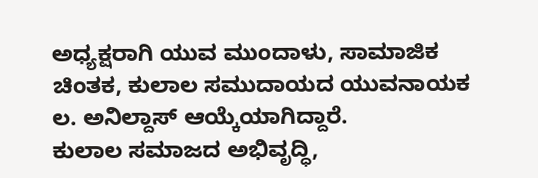ಅಧ್ಯಕ್ಷರಾಗಿ ಯುವ ಮುಂದಾಳು, ಸಾಮಾಜಿಕ ಚಿಂತಕ, ಕುಲಾಲ ಸಮುದಾಯದ ಯುವನಾಯಕ ಲ. ಅನಿಲ್ದಾಸ್ ಆಯ್ಕೆಯಾಗಿದ್ದಾರೆ.
ಕುಲಾಲ ಸಮಾಜದ ಅಭಿವೃದ್ಧಿ,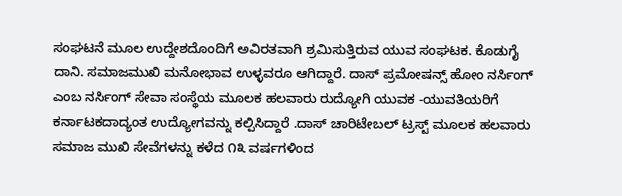ಸಂಘಟನೆ ಮೂಲ ಉದ್ದೇಶದೊಂದಿಗೆ ಅವಿರತವಾಗಿ ಶ್ರಮಿಸುತ್ತಿರುವ ಯುವ ಸಂಘಟಕ. ಕೊಡುಗೈ ದಾನಿ. ಸಮಾಜಮುಖಿ ಮನೋಭಾವ ಉಳ್ಳವರೂ ಆಗಿದ್ದಾರೆ. ದಾಸ್ ಪ್ರಮೋಷನ್ಸ್ ಹೋಂ ನರ್ಸಿಂಗ್ ಎಂಬ ನರ್ಸಿಂಗ್ ಸೇವಾ ಸಂಸ್ಥೆಯ ಮೂಲಕ ಹಲವಾರು ರುದ್ಯೋಗಿ ಯುವಕ -ಯುವತಿಯರಿಗೆ ಕರ್ನಾಟಕದಾದ್ಯಂತ ಉದ್ಯೋಗವನ್ನು ಕಲ್ಪಿಸಿದ್ದಾರೆ .ದಾಸ್ ಚಾರಿಟೇಬಲ್ ಟ್ರಸ್ಟ್ ಮೂಲಕ ಹಲವಾರು ಸಮಾಜ ಮುಖಿ ಸೇವೆಗಳನ್ನು ಕಳೆದ ೧೩ ವರ್ಷಗಳಿಂದ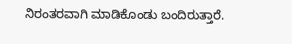ನಿರಂತರವಾಗಿ ಮಾಡಿಕೊಂಡು ಬಂದಿರುತ್ತಾರೆ.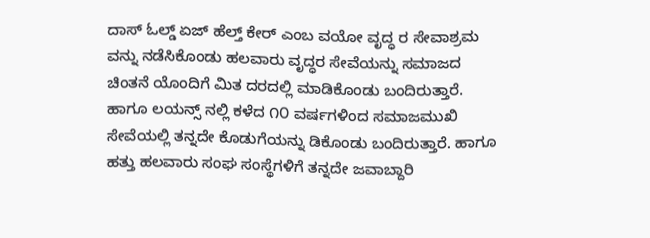ದಾಸ್ ಓಲ್ಡ್ ಏಜ್ ಹೆಲ್ತ್ ಕೇರ್ ಎಂಬ ವಯೋ ವೃದ್ಧ ರ ಸೇವಾಶ್ರಮ ವನ್ನು ನಡೆಸಿಕೊಂಡು ಹಲವಾರು ವೃದ್ಧರ ಸೇವೆಯನ್ನು ಸಮಾಜದ ಚಿಂತನೆ ಯೊಂದಿಗೆ ಮಿತ ದರದಲ್ಲಿ ಮಾಡಿಕೊಂಡು ಬಂದಿರುತ್ತಾರೆ. ಹಾಗೂ ಲಯನ್ಸ್ ನಲ್ಲಿ ಕಳೆದ ೧೦ ವರ್ಷಗಳಿಂದ ಸಮಾಜಮುಖಿ ಸೇವೆಯಲ್ಲಿ ತನ್ನದೇ ಕೊಡುಗೆಯನ್ನು ಡಿಕೊಂಡು ಬಂದಿರುತ್ತಾರೆ. ಹಾಗೂ ಹತ್ತು ಹಲವಾರು ಸಂಘ ಸಂಸ್ಥೆಗಳಿಗೆ ತನ್ನದೇ ಜವಾಬ್ದಾರಿ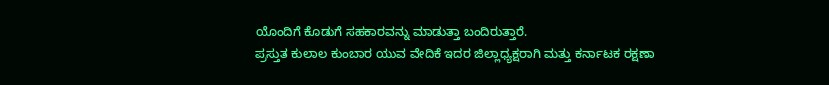ಯೊಂದಿಗೆ ಕೊಡುಗೆ ಸಹಕಾರವನ್ನು ಮಾಡುತ್ತಾ ಬಂದಿರುತ್ತಾರೆ.
ಪ್ರಸ್ತುತ ಕುಲಾಲ ಕುಂಬಾರ ಯುವ ವೇದಿಕೆ ಇದರ ಜಿಲ್ಲಾಧ್ಯಕ್ಷರಾಗಿ ಮತ್ತು ಕರ್ನಾಟಕ ರಕ್ಷಣಾ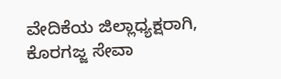ವೇದಿಕೆಯ ಜಿಲ್ಲಾಧ್ಯಕ್ಷರಾಗಿ, ಕೊರಗಜ್ಜ ಸೇವಾ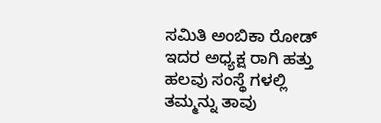ಸಮಿತಿ ಅಂಬಿಕಾ ರೋಡ್ ಇದರ ಅಧ್ಯಕ್ಷ ರಾಗಿ ಹತ್ತು ಹಲವು ಸಂಸ್ಥೆ ಗಳಲ್ಲಿ ತಮ್ಮನ್ನು ತಾವು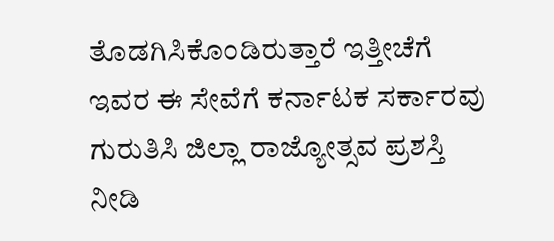ತೊಡಗಿಸಿಕೊಂಡಿರುತ್ತಾರೆ ಇತ್ತೀಚೆಗೆ ಇವರ ಈ ಸೇವೆಗೆ ಕರ್ನಾಟಕ ಸರ್ಕಾರವು ಗುರುತಿಸಿ ಜಿಲ್ಲಾ ರಾಜ್ಯೋತ್ಸವ ಪ್ರಶಸ್ತಿ ನೀಡಿ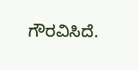ಗೌರವಿಸಿದೆ.